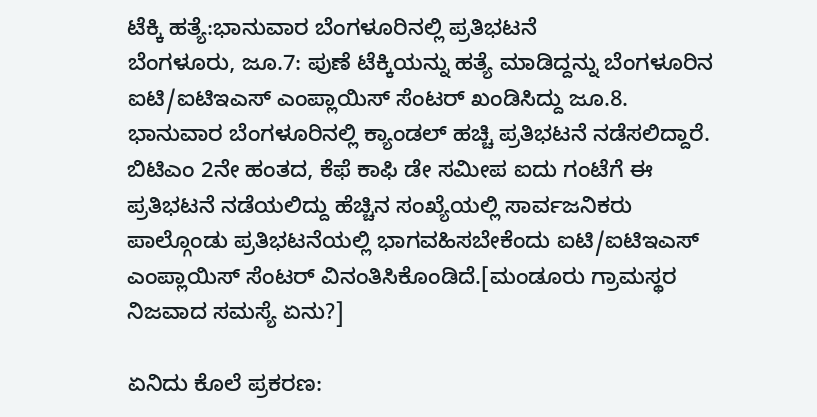ಟೆಕ್ಕಿ ಹತ್ಯೆ:ಭಾನುವಾರ ಬೆಂಗಳೂರಿನಲ್ಲಿ ಪ್ರತಿಭಟನೆ
ಬೆಂಗಳೂರು, ಜೂ.7: ಪುಣೆ ಟೆಕ್ಕಿಯನ್ನು ಹತ್ಯೆ ಮಾಡಿದ್ದನ್ನು ಬೆಂಗಳೂರಿನ ಐಟಿ/ಐಟಿಇಎಸ್ ಎಂಪ್ಲಾಯಿಸ್ ಸೆಂಟರ್ ಖಂಡಿಸಿದ್ದು ಜೂ.8. ಭಾನುವಾರ ಬೆಂಗಳೂರಿನಲ್ಲಿ ಕ್ಯಾಂಡಲ್ ಹಚ್ಚಿ ಪ್ರತಿಭಟನೆ ನಡೆಸಲಿದ್ದಾರೆ.
ಬಿಟಿಎಂ 2ನೇ ಹಂತದ, ಕೆಫೆ ಕಾಫಿ ಡೇ ಸಮೀಪ ಐದು ಗಂಟೆಗೆ ಈ ಪ್ರತಿಭಟನೆ ನಡೆಯಲಿದ್ದು ಹೆಚ್ಚಿನ ಸಂಖ್ಯೆಯಲ್ಲಿ ಸಾರ್ವಜನಿಕರು ಪಾಲ್ಗೊಂಡು ಪ್ರತಿಭಟನೆಯಲ್ಲಿ ಭಾಗವಹಿಸಬೇಕೆಂದು ಐಟಿ/ಐಟಿಇಎಸ್ ಎಂಪ್ಲಾಯಿಸ್ ಸೆಂಟರ್ ವಿನಂತಿಸಿಕೊಂಡಿದೆ.[ಮಂಡೂರು ಗ್ರಾಮಸ್ಥರ ನಿಜವಾದ ಸಮಸ್ಯೆ ಏನು?]

ಏನಿದು ಕೊಲೆ ಪ್ರಕರಣ: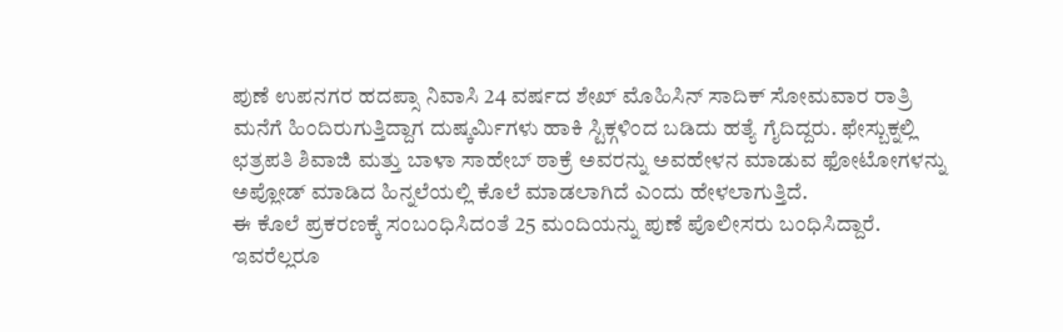ಪುಣೆ ಉಪನಗರ ಹದಪ್ಸಾ ನಿವಾಸಿ 24 ವರ್ಷದ ಶೇಖ್ ಮೊಹಿಸಿನ್ ಸಾದಿಕ್ ಸೋಮವಾರ ರಾತ್ರಿ ಮನೆಗೆ ಹಿಂದಿರುಗುತ್ತಿದ್ದಾಗ ದುಷ್ಕರ್ಮಿಗಳು ಹಾಕಿ ಸ್ಟಿಕ್ಗಳಿಂದ ಬಡಿದು ಹತ್ಯೆ ಗೈದಿದ್ದರು. ಫೇಸ್ಬುಕ್ನಲ್ಲಿ ಛತ್ರಪತಿ ಶಿವಾಜಿ ಮತ್ತು ಬಾಳಾ ಸಾಹೇಬ್ ಠಾಕ್ರೆ ಅವರನ್ನು ಅವಹೇಳನ ಮಾಡುವ ಫೋಟೋಗಳನ್ನು ಅಪ್ಲೋಡ್ ಮಾಡಿದ ಹಿನ್ನಲೆಯಲ್ಲಿ ಕೊಲೆ ಮಾಡಲಾಗಿದೆ ಎಂದು ಹೇಳಲಾಗುತ್ತಿದೆ.
ಈ ಕೊಲೆ ಪ್ರಕರಣಕ್ಕೆ ಸಂಬಂಧಿಸಿದಂತೆ 25 ಮಂದಿಯನ್ನು ಪುಣೆ ಪೊಲೀಸರು ಬಂಧಿಸಿದ್ದಾರೆ. ಇವರೆಲ್ಲರೂ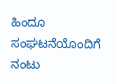ಹಿಂದೂ ಸಂಘಟನೆಯೊಂದಿಗೆ ನಂಟು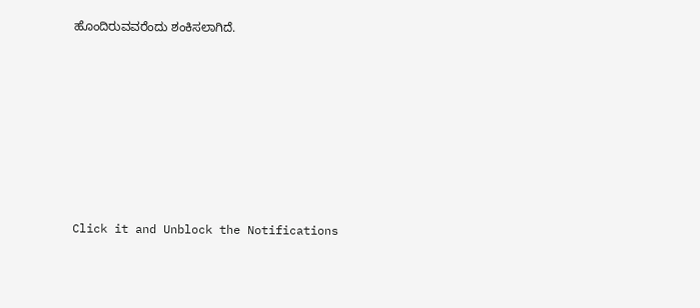ಹೊಂದಿರುವವರೆಂದು ಶಂಕಿಸಲಾಗಿದೆ.












Click it and Unblock the Notifications